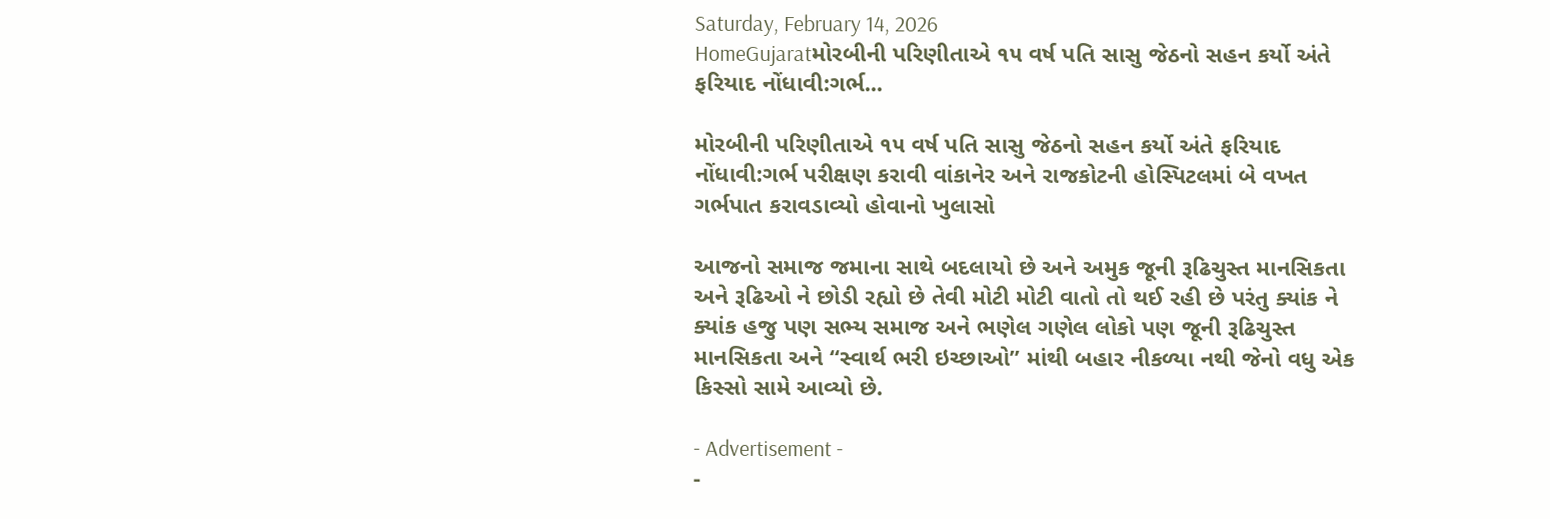Saturday, February 14, 2026
HomeGujaratમોરબીની પરિણીતાએ ૧૫ વર્ષ પતિ સાસુ જેઠનો સહન કર્યો અંતે ફરિયાદ નોંધાવી:ગર્ભ...

મોરબીની પરિણીતાએ ૧૫ વર્ષ પતિ સાસુ જેઠનો સહન કર્યો અંતે ફરિયાદ નોંધાવી:ગર્ભ પરીક્ષણ કરાવી વાંકાનેર અને રાજકોટની હોસ્પિટલમાં બે વખત ગર્ભપાત કરાવડાવ્યો હોવાનો ખુલાસો

આજનો સમાજ જમાના સાથે બદલાયો છે અને અમુક જૂની રૂઢિચુસ્ત માનસિકતા અને રૂઢિઓ ને છોડી રહ્યો છે તેવી મોટી મોટી વાતો તો થઈ રહી છે પરંતુ ક્યાંક ને ક્યાંક હજુ પણ સભ્ય સમાજ અને ભણેલ ગણેલ લોકો પણ જૂની રૂઢિચુસ્ત માનસિકતા અને “સ્વાર્થ ભરી ઇચ્છાઓ” માંથી બહાર નીકળ્યા નથી જેનો વધુ એક કિસ્સો સામે આવ્યો છે.

- Advertisement -
-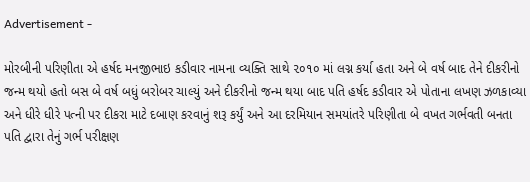Advertisement -

મોરબીની પરિણીતા એ હર્ષદ મનજીભાઇ કડીવાર નામના વ્યક્તિ સાથે ૨૦૧૦ માં લગ્ન કર્યા હતા અને બે વર્ષ બાદ તેને દીકરીનો જન્મ થયો હતો બસ બે વર્ષ બધું બરોબર ચાલ્યું અને દીકરીનો જન્મ થયા બાદ પતિ હર્ષદ કડીવાર એ પોતાના લખણ ઝળકાવ્યા અને ધીરે ધીરે પત્ની પર દીકરા માટે દબાણ કરવાનું શરૂ કર્યું અને આ દરમિયાન સમયાંતરે પરિણીતા બે વખત ગર્ભવતી બનતા પતિ દ્વારા તેનું ગર્ભ પરીક્ષણ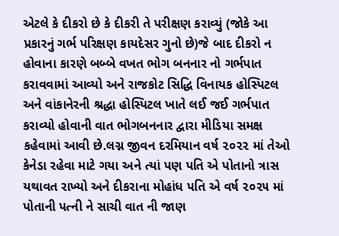એટલે કે દીકરો છે કે દીકરી તે પરીક્ષણ કરાવ્યું (જોકે આ પ્રકારનું ગર્ભ પરિક્ષણ કાયદેસર ગુનો છે)જે બાદ દીકરો ન હોવાના કારણે બબ્બે વખત ભોગ બનનાર નો ગર્ભપાત કરાવવામાં આવ્યો અને રાજકોટ સિદ્ધિ વિનાયક હોસ્પિટલ અને વાંકાનેરની શ્રદ્ધા હોસ્પિટલ ખાતે લઈ જઈ ગર્ભપાત કરાવ્યો હોવાની વાત ભોગબનનાર દ્વારા મીડિયા સમક્ષ કહેવામાં આવી છે.લગ્ન જીવન દરમિયાન વર્ષ ૨૦૨૨ માં તેઓ કેનેડા રહેવા માટે ગયા અને ત્યાં પણ પતિ એ પોતાનો ત્રાસ યથાવત રાખ્યો અને દીકરાના મોહાંધ પતિ એ વર્ષ ૨૦૨૫ માં પોતાની પત્ની ને સાચી વાત ની જાણ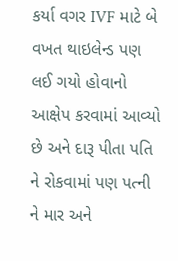કર્યા વગર IVF માટે બે વખત થાઇલેન્ડ પણ લઈ ગયો હોવાનો આક્ષેપ કરવામાં આવ્યો છે અને દારૂ પીતા પતિ ને રોકવામાં પણ પત્ની ને માર અને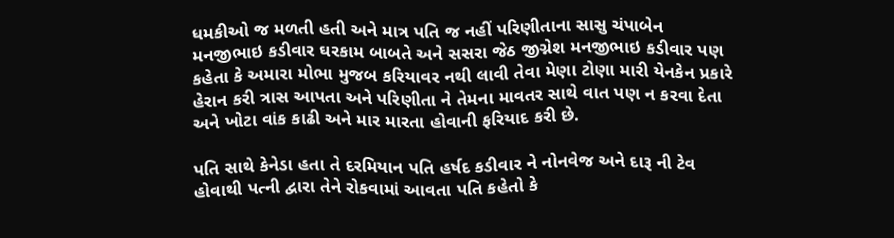ધમકીઓ જ મળતી હતી અને માત્ર પતિ જ નહીં પરિણીતાના સાસુ ચંપાબેન મનજીભાઇ કડીવાર ઘરકામ બાબતે અને સસરા જેઠ જીગ્નેશ મનજીભાઇ કડીવાર પણ કહેતા કે અમારા મોભા મુજબ કરિયાવર નથી લાવી તેવા મેણા ટોણા મારી યેનકેન પ્રકારે હેરાન કરી ત્રાસ આપતા અને પરિણીતા ને તેમના માવતર સાથે વાત પણ ન કરવા દેતા અને ખોટા વાંક કાઢી અને માર મારતા હોવાની ફરિયાદ કરી છે.

પતિ સાથે કેનેડા હતા તે દરમિયાન પતિ હર્ષદ કડીવાર ને નોનવેજ અને દારૂ ની ટેવ હોવાથી પત્ની દ્વારા તેને રોકવામાં આવતા પતિ કહેતો કે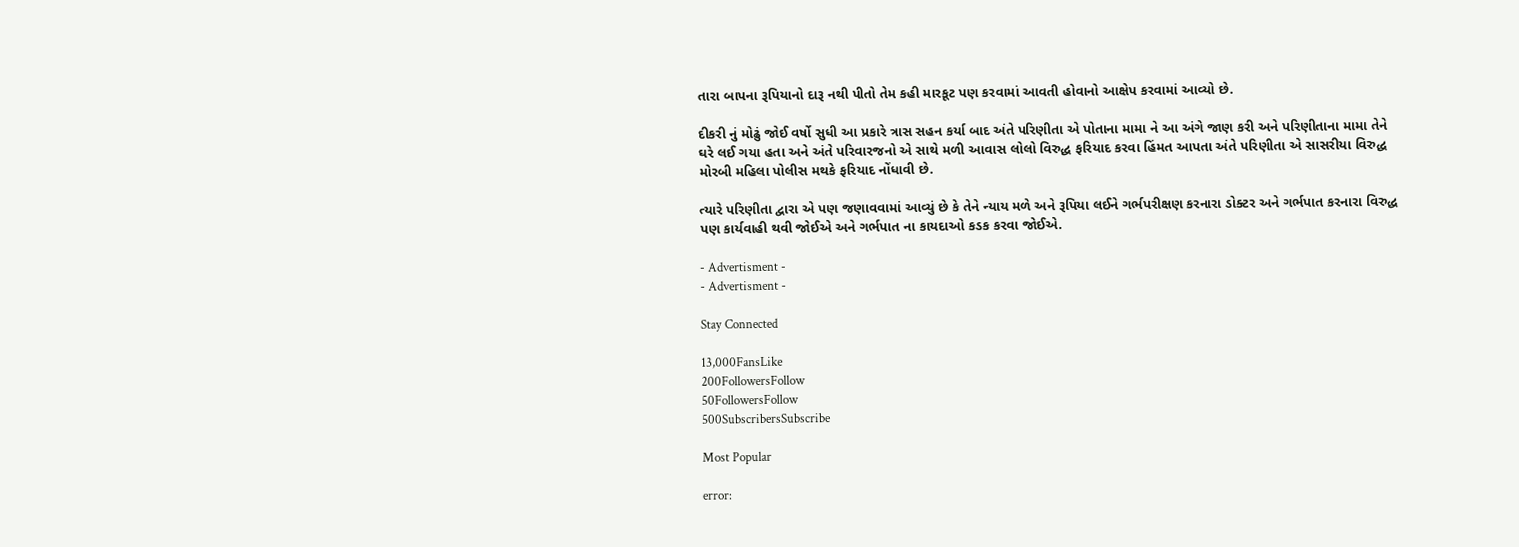તારા બાપના રૂપિયાનો દારૂ નથી પીતો તેમ કહી મારકૂટ પણ કરવામાં આવતી હોવાનો આક્ષેપ કરવામાં આવ્યો છે.

દીકરી નું મોઢું જોઈ વર્ષો સુધી આ પ્રકારે ત્રાસ સહન કર્યા બાદ અંતે પરિણીતા એ પોતાના મામા ને આ અંગે જાણ કરી અને પરિણીતાના મામા તેને ઘરે લઈ ગયા હતા અને અંતે પરિવારજનો એ સાથે મળી આવાસ લોલો વિરુદ્ધ ફરિયાદ કરવા હિંમત આપતા અંતે પરિણીતા એ સાસરીયા વિરુદ્ધ મોરબી મહિલા પોલીસ મથકે ફરિયાદ નોંધાવી છે.

ત્યારે પરિણીતા દ્વારા એ પણ જણાવવામાં આવ્યું છે કે તેને ન્યાય મળે અને રૂપિયા લઈને ગર્ભપરીક્ષણ કરનારા ડોક્ટર અને ગર્ભપાત કરનારા વિરુદ્ધ પણ કાર્યવાહી થવી જોઈએ અને ગર્ભપાત ના કાયદાઓ કડક કરવા જોઈએ.

- Advertisment -
- Advertisment -

Stay Connected

13,000FansLike
200FollowersFollow
50FollowersFollow
500SubscribersSubscribe

Most Popular

error: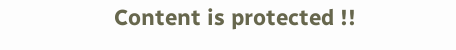Content is protected !!